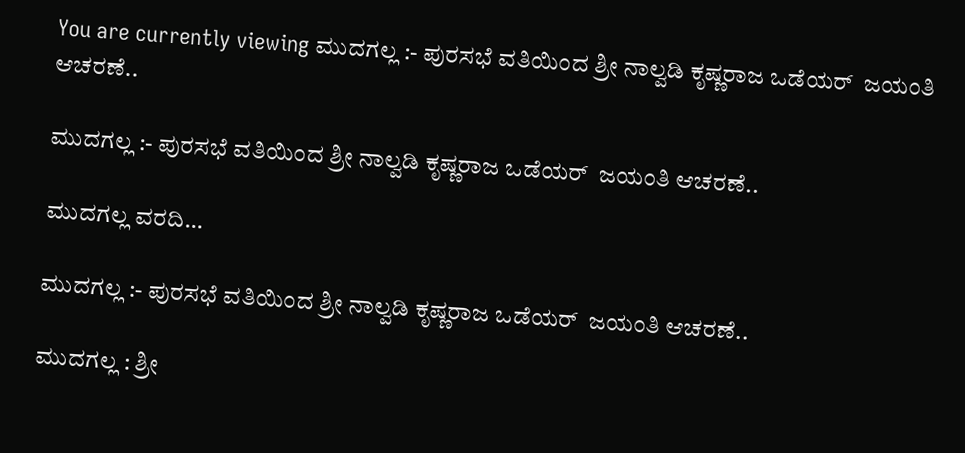You are currently viewing ಮುದಗಲ್ಲ :- ಪುರಸಭೆ ವತಿಯಿಂದ ಶ್ರೀ ನಾಲ್ವಡಿ ಕೃಷ್ಣರಾಜ ಒಡೆಯರ್  ಜಯಂತಿ ಆಚರಣೆ..

ಮುದಗಲ್ಲ :- ಪುರಸಭೆ ವತಿಯಿಂದ ಶ್ರೀ ನಾಲ್ವಡಿ ಕೃಷ್ಣರಾಜ ಒಡೆಯರ್  ಜಯಂತಿ ಆಚರಣೆ..

ಮುದಗಲ್ಲ ವರದಿ…

ಮುದಗಲ್ಲ :- ಪುರಸಭೆ ವತಿಯಿಂದ ಶ್ರೀ ನಾಲ್ವಡಿ ಕೃಷ್ಣರಾಜ ಒಡೆಯರ್  ಜಯಂತಿ ಆಚರಣೆ..

ಮುದಗಲ್ಲ : ಶ್ರೀ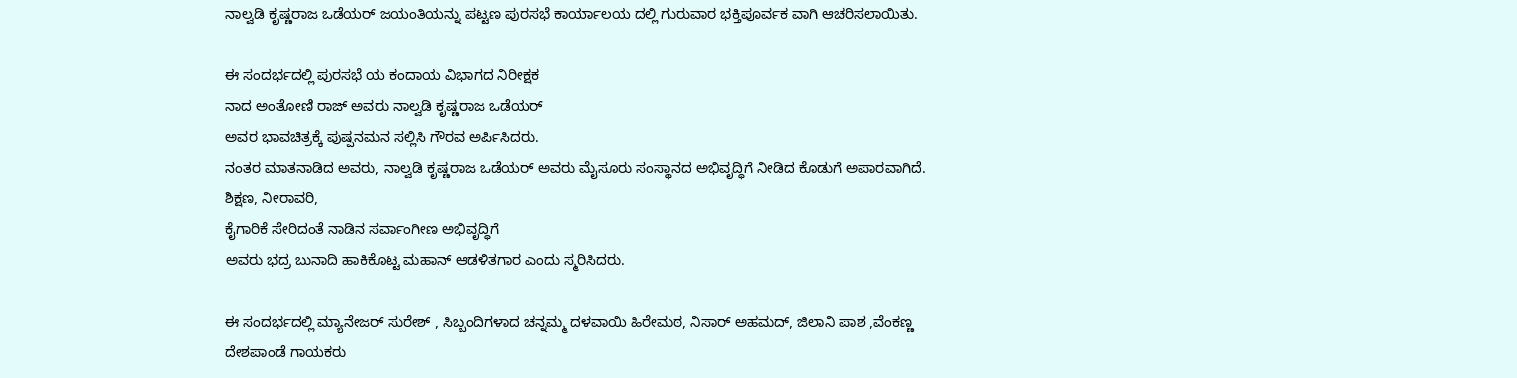ನಾಲ್ವಡಿ ಕೃಷ್ಣರಾಜ ಒಡೆಯರ್ ಜಯಂತಿಯನ್ನು ಪಟ್ಟಣ ಪುರಸಭೆ ಕಾರ್ಯಾಲಯ ದಲ್ಲಿ ಗುರುವಾರ ಭಕ್ತಿಪೂರ್ವಕ ವಾಗಿ ಆಚರಿಸಲಾಯಿತು.

ಈ ಸಂದರ್ಭದಲ್ಲಿ ಪುರಸಭೆ ಯ ಕಂದಾಯ ವಿಭಾಗದ ನಿರೀಕ್ಷಕ
ನಾದ ಅಂತೋಣಿ ರಾಜ್ ಅವರು ನಾಲ್ವಡಿ ಕೃಷ್ಣರಾಜ ಒಡೆಯರ್
ಅವರ ಭಾವಚಿತ್ರಕ್ಕೆ ಪುಷ್ಪನಮನ ಸಲ್ಲಿಸಿ ಗೌರವ ಅರ್ಪಿಸಿದರು.
ನಂತರ ಮಾತನಾಡಿದ ಅವರು, ನಾಲ್ವಡಿ ಕೃಷ್ಣರಾಜ ಒಡೆಯರ್ ಅವರು ಮೈಸೂರು ಸಂಸ್ಥಾನದ ಅಭಿವೃದ್ಧಿಗೆ ನೀಡಿದ ಕೊಡುಗೆ ಅಪಾರವಾಗಿದೆ. ಶಿಕ್ಷಣ, ನೀರಾವರಿ,
ಕೈಗಾರಿಕೆ ಸೇರಿದಂತೆ ನಾಡಿನ ಸರ್ವಾಂಗೀಣ ಅಭಿವೃದ್ಧಿಗೆ
ಅವರು ಭದ್ರ ಬುನಾದಿ ಹಾಕಿಕೊಟ್ಟ ಮಹಾನ್ ಆಡಳಿತಗಾರ ಎಂದು ಸ್ಮರಿಸಿದರು.

ಈ ಸಂದರ್ಭದಲ್ಲಿ ಮ್ಯಾನೇಜರ್ ಸುರೇಶ್ , ಸಿಬ್ಬಂದಿಗಳಾದ ಚನ್ನಮ್ಮ ದಳವಾಯಿ ಹಿರೇಮಠ, ನಿಸಾರ್ ಅಹಮದ್, ಜಿಲಾನಿ ಪಾಶ ,ವೆಂಕಣ್ಣ ದೇಶಪಾಂಡೆ ಗಾಯಕರು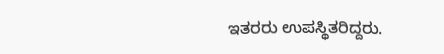ಇತರರು ಉಪಸ್ಥಿತರಿದ್ದರು.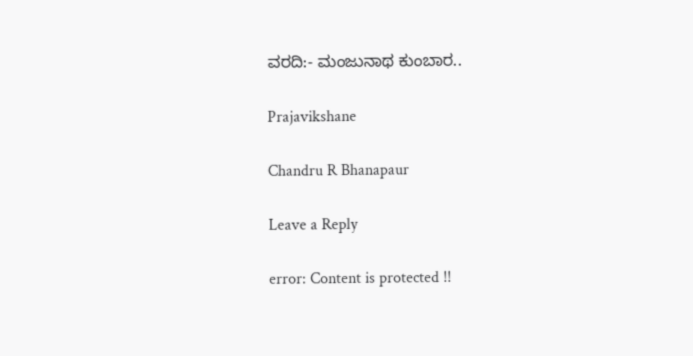ವರದಿ:- ಮಂಜುನಾಥ ಕುಂಬಾರ..

Prajavikshane

Chandru R Bhanapaur

Leave a Reply

error: Content is protected !!